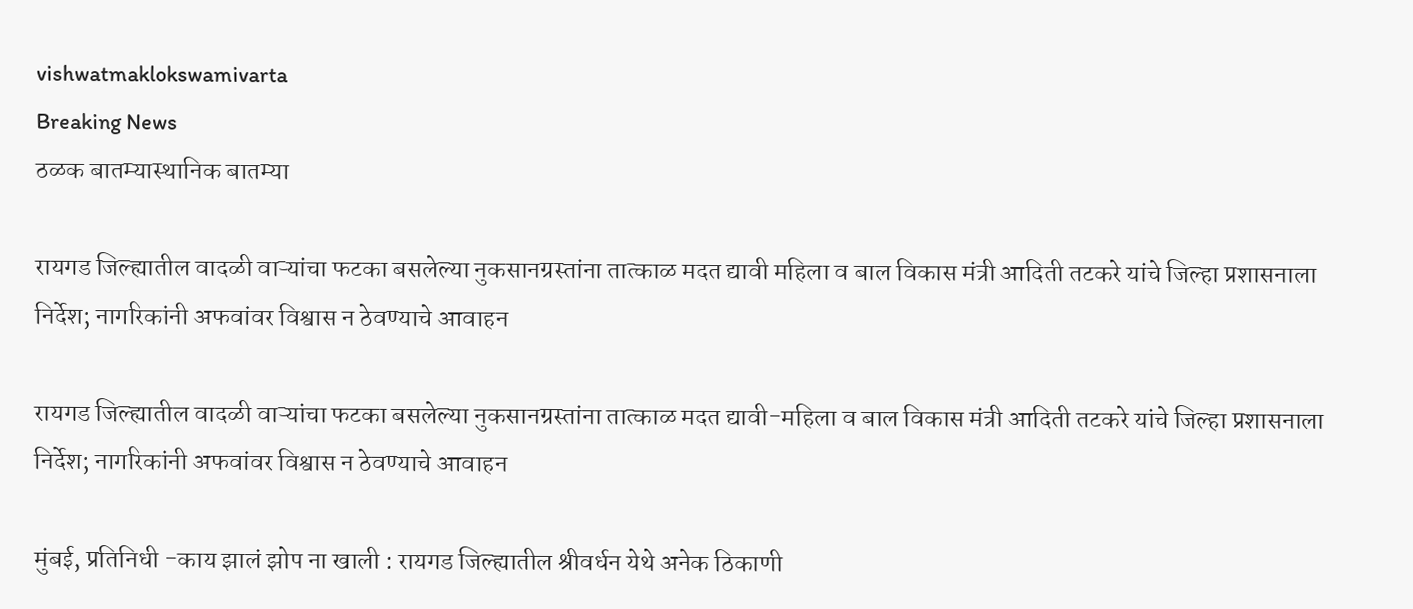vishwatmaklokswamivarta
Breaking News
ठळक बातम्यास्थानिक बातम्या

रायगड जिल्ह्यातील वादळी वाऱ्यांचा फटका बसलेल्या नुकसानग्रस्तांना तात्काळ मदत द्यावी महिला व बाल विकास मंत्री आदिती तटकरे यांचे जिल्हा प्रशासनाला निर्देश; नागरिकांनी अफवांवर विश्वास न ठेवण्याचे आवाहन

रायगड जिल्ह्यातील वादळी वाऱ्यांचा फटका बसलेल्या नुकसानग्रस्तांना तात्काळ मदत द्यावी-महिला व बाल विकास मंत्री आदिती तटकरे यांचे जिल्हा प्रशासनाला निर्देश; नागरिकांनी अफवांवर विश्वास न ठेवण्याचे आवाहन

मुंबई, प्रतिनिधी -काय झालं झोप ना खाली : रायगड जिल्ह्यातील श्रीवर्धन येथे अनेक ठिकाणी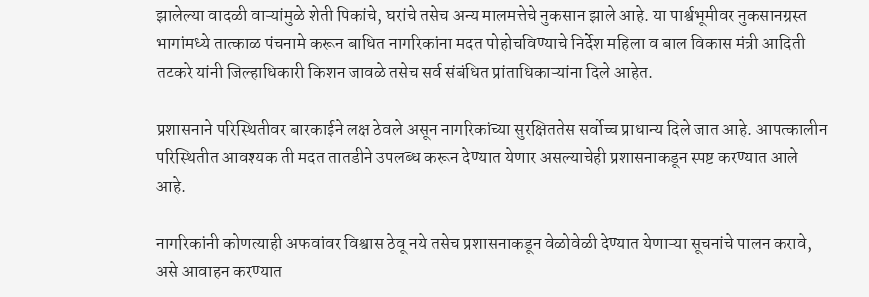झालेल्या वादळी वाऱ्यांमुळे शेती पिकांचे, घरांचे तसेच अन्य मालमत्तेचे नुकसान झाले आहे. या पार्श्वभूमीवर नुकसानग्रस्त भागांमध्ये तात्काळ पंचनामे करून बाधित नागरिकांना मदत पोहोचविण्याचे निर्देश महिला व बाल विकास मंत्री आदिती तटकरे यांनी जिल्हाधिकारी किशन जावळे तसेच सर्व संबंधित प्रांताधिकाऱ्यांना दिले आहेत.

प्रशासनाने परिस्थितीवर बारकाईने लक्ष ठेवले असून नागरिकांच्या सुरक्षिततेस सर्वोच्च प्राधान्य दिले जात आहे. आपत्कालीन परिस्थितीत आवश्यक ती मदत तातडीने उपलब्ध करून देण्यात येणार असल्याचेही प्रशासनाकडून स्पष्ट करण्यात आले आहे.

नागरिकांनी कोणत्याही अफवांवर विश्वास ठेवू नये तसेच प्रशासनाकडून वेळोवेळी देण्यात येणाऱ्या सूचनांचे पालन करावे, असे आवाहन करण्यात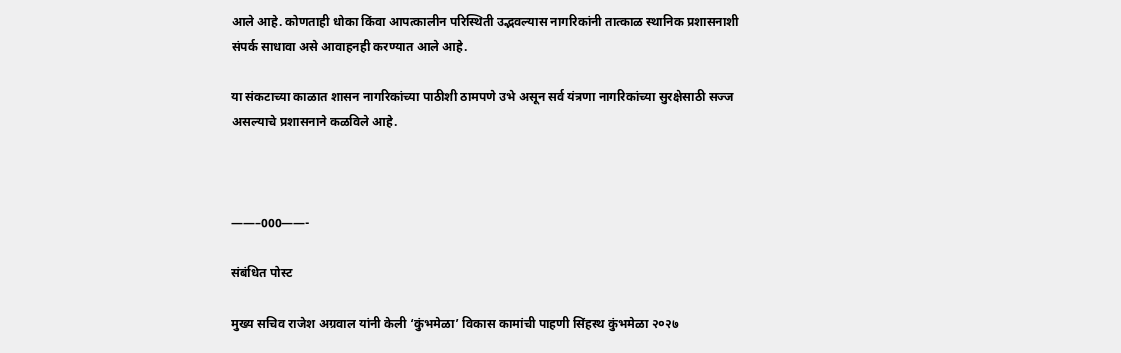आले आहे. कोणताही धोका किंवा आपत्कालीन परिस्थिती उद्भवल्यास नागरिकांनी तात्काळ स्थानिक प्रशासनाशी संपर्क साधावा असे आवाहनही करण्यात आले आहे.

या संकटाच्या काळात शासन नागरिकांच्या पाठीशी ठामपणे उभे असून सर्व यंत्रणा नागरिकांच्या सुरक्षेसाठी सज्ज असल्याचे प्रशासनाने कळविले आहे.



——–000——-

संबंधित पोस्ट

मुख्य सचिव राजेश अग्रवाल यांनी केली ‘कुंभमेळा’ विकास कामांची पाहणी सिंहस्थ कुंभमेळा २०२७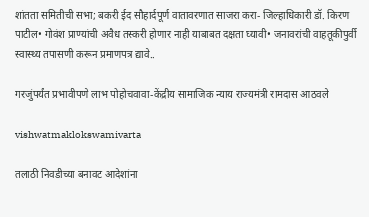शांतता समितीची सभा; बकरी ईद सौहार्दपूर्ण वातावरणात साजरा करा- जिल्हाधिकारी डॉ. किरण पाटील• गोवंश प्राण्यांची अवैध तस्करी होणार नाही याबाबत दक्षता घ्यावी• जनावरांची वाहतूकीपुर्वी स्वास्थ्य तपासणी करून प्रमाणपत्र द्यावे..

गरजुंपर्यंत प्रभावीपणे लाभ पोहोचवावा-केंद्रीय सामाजिक न्याय राज्यमंत्री रामदास आठवले

vishwatmaklokswamivarta

तलाठी निवडीच्या बनावट आदेशांना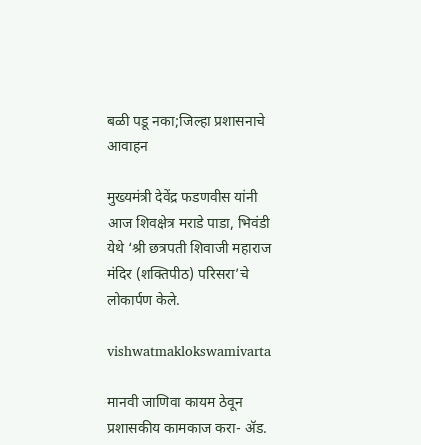बळी पडू नका;जिल्हा प्रशासनाचे आवाहन

मुख्यमंत्री देवेंद्र फडणवीस यांनी आज शिवक्षेत्र मराडे पाडा, भिवंडी येथे ‘श्री छत्रपती शिवाजी महाराज मंदिर (शक्तिपीठ) परिसरा’चे लोकार्पण केले.

vishwatmaklokswamivarta

मानवी जाणिवा कायम ठेवून प्रशासकीय कामकाज करा- ॲड.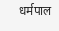धर्मपाल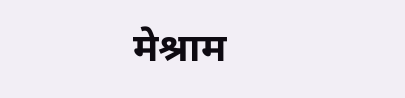मेश्राम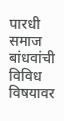पारधी समाज बांधवांची विविध विषयावर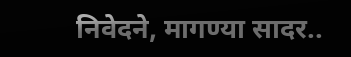निवेदने, मागण्या सादर..